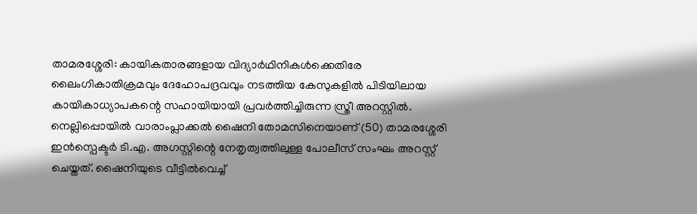താമരശ്ശേരി: കായികതാരങ്ങളായ വിദ്യാർഥിനികൾക്കെതിരേ ലൈംഗികാതിക്രമവും ദേഹോപദ്രവവും നടത്തിയ കേസുകളിൽ പിടിയിലായ കായികാധ്യാപകന്റെ സഹായിയായി പ്രവർത്തിച്ചിരുന്ന സ്ത്രീ അറസ്റ്റിൽ. നെല്ലിപ്പൊയിൽ വാരാംപ്ലാക്കൽ ഷൈനി തോമസിനെയാണ് (50) താമരശ്ശേരി ഇൻസ്പെക്ടർ ടി.എ. അഗസ്റ്റിന്റെ നേതൃത്വത്തിലുള്ള പോലീസ് സംഘം അറസ്റ്റ് ചെയ്തത്. ഷൈനിയുടെ വീട്ടിൽവെച്ച്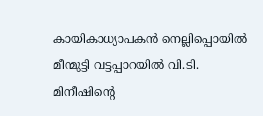കായികാധ്യാപകൻ നെല്ലിപ്പൊയിൽ മീന്മുട്ടി വട്ടപ്പാറയിൽ വി.ടി. മിനീഷിന്റെ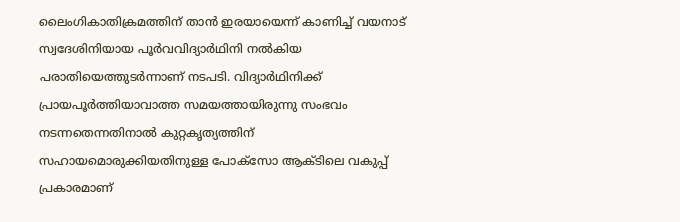ലൈംഗികാതിക്രമത്തിന് താൻ ഇരയായെന്ന് കാണിച്ച് വയനാട് സ്വദേശിനിയായ പൂർവവിദ്യാർഥിനി നൽകിയ പരാതിയെത്തുടർന്നാണ് നടപടി. വിദ്യാർഥിനിക്ക് പ്രായപൂർത്തിയാവാത്ത സമയത്തായിരുന്നു സംഭവം നടന്നതെന്നതിനാൽ കുറ്റകൃത്യത്തിന് സഹായമൊരുക്കിയതിനുള്ള പോക്സോ ആക്ടിലെ വകുപ്പ് പ്രകാരമാണ്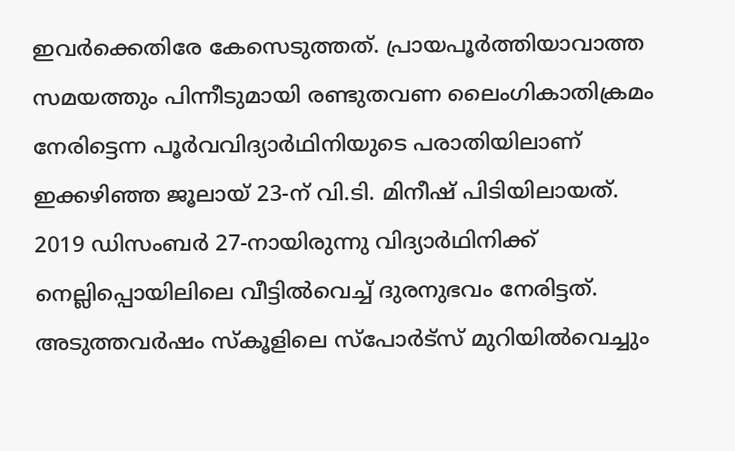ഇവർക്കെതിരേ കേസെടുത്തത്. പ്രായപൂർത്തിയാവാത്ത സമയത്തും പിന്നീടുമായി രണ്ടുതവണ ലൈംഗികാതിക്രമം നേരിട്ടെന്ന പൂർവവിദ്യാർഥിനിയുടെ പരാതിയിലാണ് ഇക്കഴിഞ്ഞ ജൂലായ് 23-ന് വി.ടി. മിനീഷ് പിടിയിലായത്. 2019 ഡിസംബർ 27-നായിരുന്നു വിദ്യാർഥിനിക്ക് നെല്ലിപ്പൊയിലിലെ വീട്ടിൽവെച്ച് ദുരനുഭവം നേരിട്ടത്. അടുത്തവർഷം സ്കൂളിലെ സ്പോർട്സ് മുറിയിൽവെച്ചും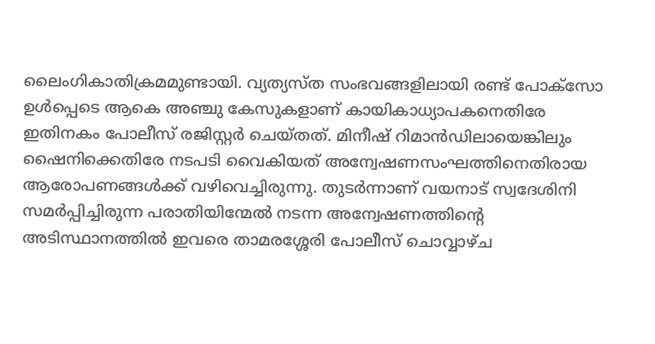ലൈംഗികാതിക്രമമുണ്ടായി. വ്യത്യസ്ത സംഭവങ്ങളിലായി രണ്ട് പോക്സോ ഉൾപ്പെടെ ആകെ അഞ്ചു കേസുകളാണ് കായികാധ്യാപകനെതിരേ ഇതിനകം പോലീസ് രജിസ്റ്റർ ചെയ്തത്. മിനീഷ് റിമാൻഡിലായെങ്കിലും ഷൈനിക്കെതിരേ നടപടി വൈകിയത് അന്വേഷണസംഘത്തിനെതിരായ ആരോപണങ്ങൾക്ക് വഴിവെച്ചിരുന്നു. തുടർന്നാണ് വയനാട് സ്വദേശിനി സമർപ്പിച്ചിരുന്ന പരാതിയിന്മേൽ നടന്ന അന്വേഷണത്തിന്റെ അടിസ്ഥാനത്തിൽ ഇവരെ താമരശ്ശേരി പോലീസ് ചൊവ്വാഴ്ച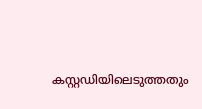കസ്റ്റഡിയിലെടുത്തതും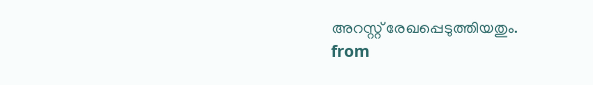അറസ്റ്റ് രേഖപ്പെടുത്തിയതും.
from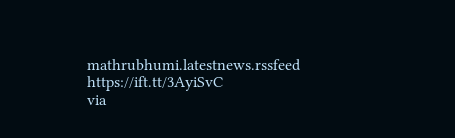mathrubhumi.latestnews.rssfeed https://ift.tt/3AyiSvC
via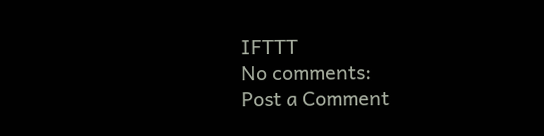IFTTT
No comments:
Post a Comment